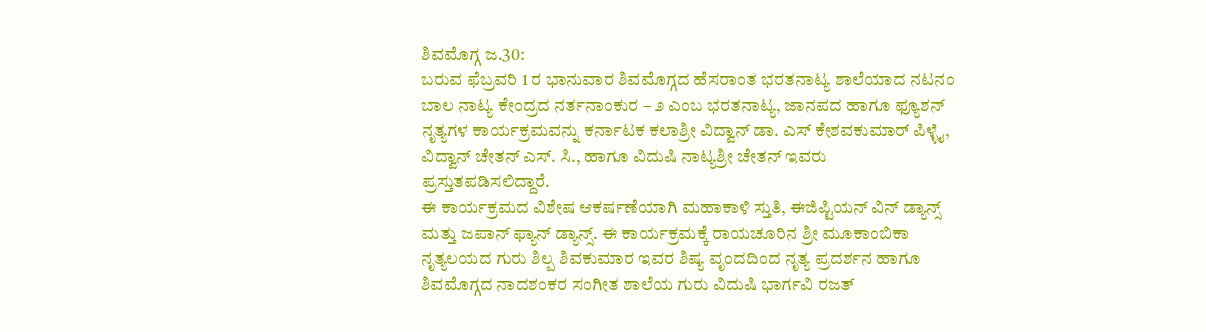ಶಿವಮೊಗ್ಗ ಜ.30:
ಬರುವ ಫೆಬ್ರವರಿ 1 ರ ಭಾನುವಾರ ಶಿವಮೊಗ್ಗದ ಹೆಸರಾಂತ ಭರತನಾಟ್ಯ ಶಾಲೆಯಾದ ನಟನಂ ಬಾಲ ನಾಟ್ಯ ಕೇಂದ್ರದ ನರ್ತನಾಂಕುರ – ೨ ಎಂಬ ಭರತನಾಟ್ಯ, ಜಾನಪದ ಹಾಗೂ ಫ್ಯೂಶನ್ ನೃತ್ಯಗಳ ಕಾರ್ಯಕ್ರಮವನ್ನು ಕರ್ನಾಟಕ ಕಲಾಶ್ರೀ ವಿದ್ವಾನ್ ಡಾ. ಎಸ್ ಕೇಶವಕುಮಾರ್ ಪಿಳ್ಳೈ, ವಿದ್ವಾನ್ ಚೇತನ್ ಎಸ್. ಸಿ., ಹಾಗೂ ವಿದುಷಿ ನಾಟ್ಯಶ್ರೀ ಚೇತನ್ ಇವರು ಪ್ರಸ್ತುತಪಡಿಸಲಿದ್ದಾರೆ.
ಈ ಕಾರ್ಯಕ್ರಮದ ವಿಶೇಷ ಆಕರ್ಷಣೆಯಾಗಿ ಮಹಾಕಾಳಿ ಸ್ತುತಿ, ಈಜಿಪ್ಟಿಯನ್ ವಿನ್ ಡ್ಯಾನ್ಸ್ ಮತ್ತು ಜಪಾನ್ ಫ್ಯಾನ್ ಡ್ಯಾನ್ಸ್. ಈ ಕಾರ್ಯಕ್ರಮಕ್ಕೆ ರಾಯಚೂರಿನ ಶ್ರೀ ಮೂಕಾಂಬಿಕಾ ನೃತ್ಯಲಯದ ಗುರು ಶಿಲ್ಪ ಶಿವಕುಮಾರ ಇವರ ಶಿಷ್ಯ ವೃಂದದಿಂದ ನೃತ್ಯ ಪ್ರದರ್ಶನ ಹಾಗೂ ಶಿವಮೊಗ್ಗದ ನಾದಶಂಕರ ಸಂಗೀತ ಶಾಲೆಯ ಗುರು ವಿದುಷಿ ಭಾರ್ಗವಿ ರಜತ್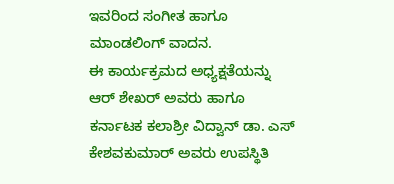ಇವರಿಂದ ಸಂಗೀತ ಹಾಗೂ ಮಾಂಡಲಿಂಗ್ ವಾದನ.
ಈ ಕಾರ್ಯಕ್ರಮದ ಅಧ್ಯಕ್ಷತೆಯನ್ನು ಆರ್ ಶೇಖರ್ ಅವರು ಹಾಗೂ ಕರ್ನಾಟಕ ಕಲಾಶ್ರೀ ವಿದ್ವಾನ್ ಡಾ. ಎಸ್ ಕೇಶವಕುಮಾರ್ ಅವರು ಉಪಸ್ಥಿತಿ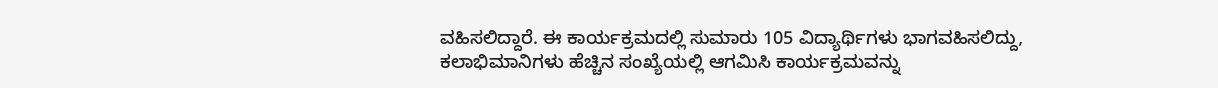ವಹಿಸಲಿದ್ದಾರೆ. ಈ ಕಾರ್ಯಕ್ರಮದಲ್ಲಿ ಸುಮಾರು 105 ವಿದ್ಯಾರ್ಥಿಗಳು ಭಾಗವಹಿಸಲಿದ್ದು, ಕಲಾಭಿಮಾನಿಗಳು ಹೆಚ್ಚಿನ ಸಂಖ್ಯೆಯಲ್ಲಿ ಆಗಮಿಸಿ ಕಾರ್ಯಕ್ರಮವನ್ನು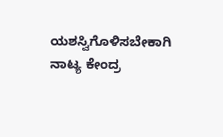ಯಶಸ್ವಿಗೊಳಿಸಬೇಕಾಗಿ ನಾಟ್ಯ ಕೇಂದ್ರ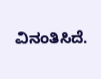ವಿನಂತಿಸಿದೆ.